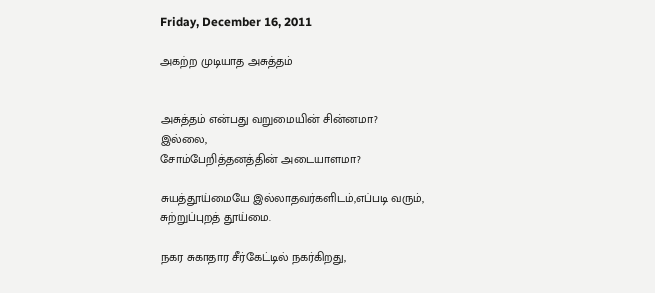Friday, December 16, 2011

அகற்ற முடியாத அசுத்தம்


அசுத்தம் என்பது வறுமையின் சின்னமா?
இல்லை,
சோம்பேறித்தனத்தின் அடையாளமா?

சுயத்தூய்மையே இல்லாதவர்களிடம்,எப்படி வரும்,
சுற்றுப்புறத் தூய்மை.

நகர சுகாதார சீர்கேட்டில் நகர்கிறது,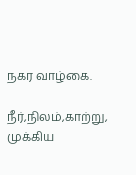நகர வாழ்கை.

நீர்,நிலம்,காற்று,
முக்கிய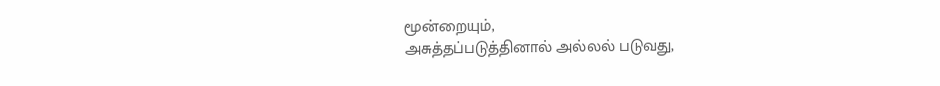மூன்றையும்,
அசுத்தப்படுத்தினால் அல்லல் படுவது,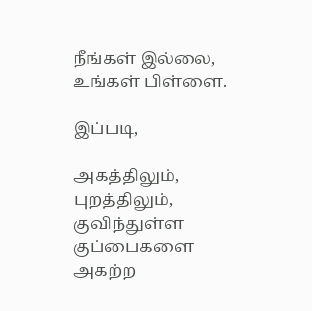நீங்கள் இல்லை,
உங்கள் பிள்ளை.

இப்படி,

அகத்திலும், புறத்திலும்,
குவிந்துள்ள குப்பைகளை
அகற்ற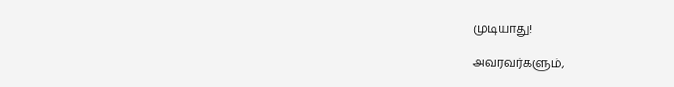முடியாது!

அவரவர்களும்,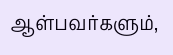ஆள்பவர்களும்,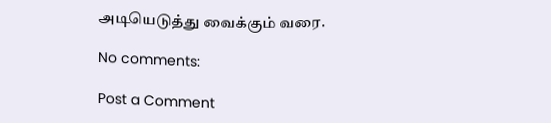அடியெடுத்து வைக்கும் வரை.

No comments:

Post a Comment